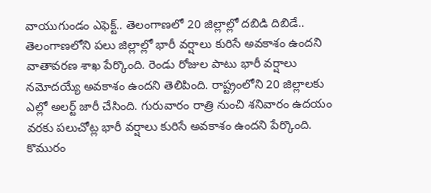వాయుగుండం ఎఫెక్ట్.. తెలంగాణలో 20 జిల్లాల్లో దబిడి దిబిడే..
తెలంగాణలోని పలు జిల్లాల్లో భారీ వర్షాలు కురిసే అవకాశం ఉందని వాతావరణ శాఖ పేర్కొంది. రెండు రోజుల పాటు భారీ వర్షాలు నమోదయ్యే అవకాశం ఉందని తెలిపింది. రాష్ట్రంలోని 20 జిల్లాలకు ఎల్లో అలర్ట్ జారీ చేసింది. గురువారం రాత్రి నుంచి శనివారం ఉదయం వరకు పలుచోట్ల భారీ వర్షాలు కురిసే అవకాశం ఉందని పేర్కొంది. కొమురం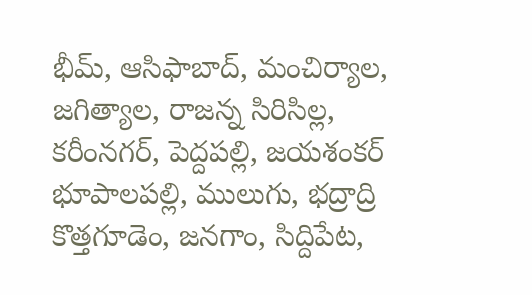భీమ్, ఆసిఫాబాద్, మంచిర్యాల, జగిత్యాల, రాజన్న సిరిసిల్ల, కరీంనగర్, పెద్దపల్లి, జయశంకర్ భూపాలపల్లి, ములుగు, భద్రాద్రి కొత్తగూడెం, జనగాం, సిద్దిపేట,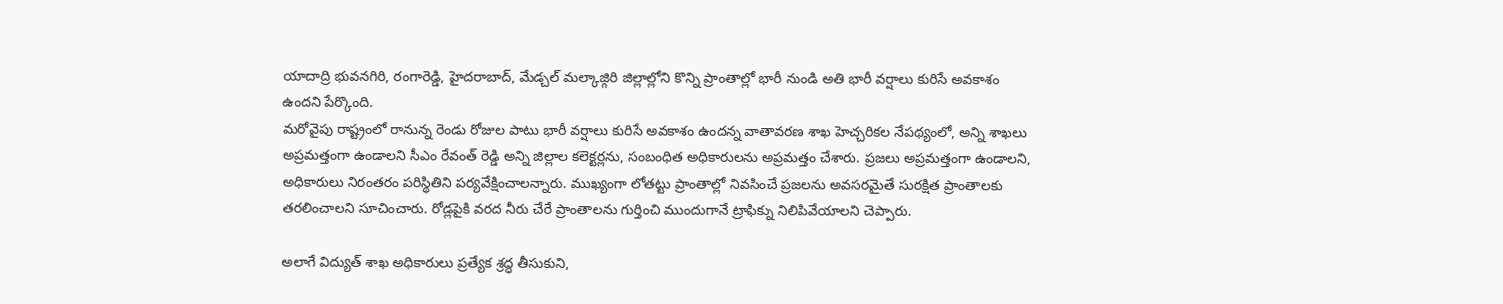యాదాద్రి భువనగిరి, రంగారెడ్డి, హైదరాబాద్, మేడ్చల్ మల్కాజ్గిరి జిల్లాల్లోని కొన్ని ప్రాంతాల్లో భారీ నుండి అతి భారీ వర్షాలు కురిసే అవకాశం ఉందని పేర్కొంది.
మరోవైపు రాష్ట్రంలో రానున్న రెండు రోజుల పాటు భారీ వర్షాలు కురిసే అవకాశం ఉందన్న వాతావరణ శాఖ హెచ్చరికల నేపథ్యంలో, అన్ని శాఖలు అప్రమత్తంగా ఉండాలని సీఎం రేవంత్ రెడ్డి అన్ని జిల్లాల కలెక్టర్లను, సంబంధిత అధికారులను అప్రమత్తం చేశారు. ప్రజలు అప్రమత్తంగా ఉండాలని, అధికారులు నిరంతరం పరిస్థితిని పర్యవేక్షించాలన్నారు. ముఖ్యంగా లోతట్టు ప్రాంతాల్లో నివసించే ప్రజలను అవసరమైతే సురక్షిత ప్రాంతాలకు తరలించాలని సూచించారు. రోడ్లపైకి వరద నీరు చేరే ప్రాంతాలను గుర్తించి ముందుగానే ట్రాఫిక్ను నిలిపివేయాలని చెప్పారు.

అలాగే విద్యుత్ శాఖ అధికారులు ప్రత్యేక శ్రద్ధ తీసుకుని,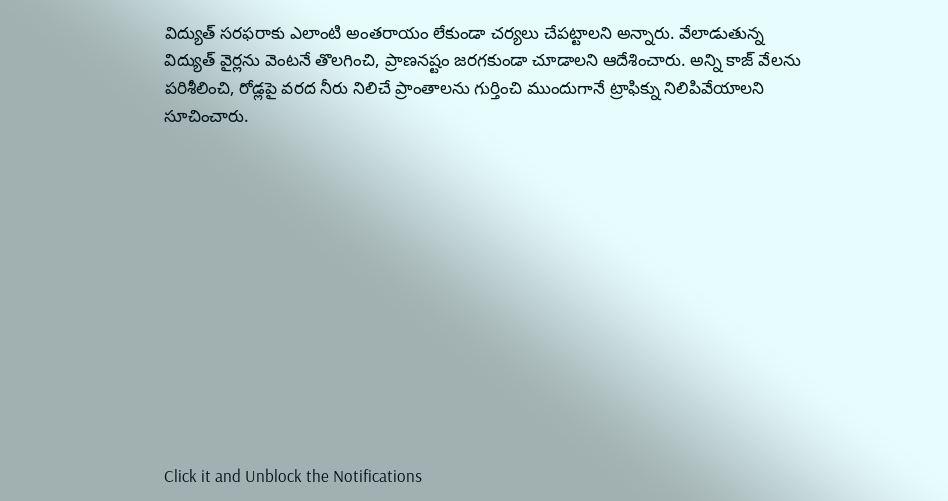విద్యుత్ సరఫరాకు ఎలాంటి అంతరాయం లేకుండా చర్యలు చేపట్టాలని అన్నారు. వేలాడుతున్న విద్యుత్ వైర్లను వెంటనే తొలగించి, ప్రాణనష్టం జరగకుండా చూడాలని ఆదేశించారు. అన్ని కాజ్ వేలను పరిశీలించి, రోడ్లపై వరద నీరు నిలిచే ప్రాంతాలను గుర్తించి ముందుగానే ట్రాఫిక్ను నిలిపివేయాలని సూచించారు.












Click it and Unblock the Notifications